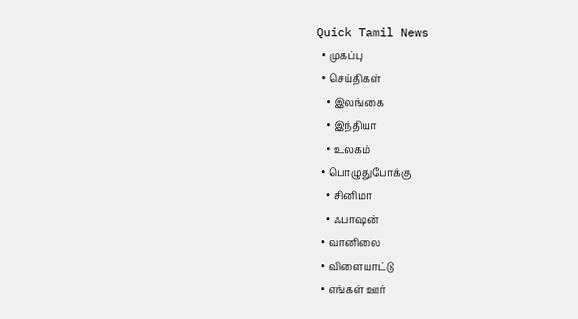Quick Tamil News
  • முகப்பு
  • செய்திகள்
    • இலங்கை
    • இந்தியா
    • உலகம்
  • பொழுதுபோக்கு
    • சினிமா
    • ஃபாஷன்
  • வானிலை
  • விளையாட்டு
  • எங்கள் ஊர்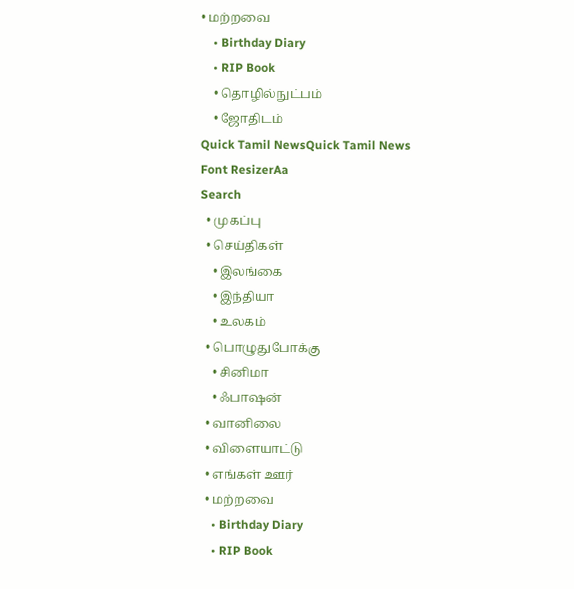• மற்றவை
    • Birthday Diary
    • RIP Book
    • தொழில்நுட்பம்
    • ஜோதிடம்
Quick Tamil NewsQuick Tamil News
Font ResizerAa
Search
  • முகப்பு
  • செய்திகள்
    • இலங்கை
    • இந்தியா
    • உலகம்
  • பொழுதுபோக்கு
    • சினிமா
    • ஃபாஷன்
  • வானிலை
  • விளையாட்டு
  • எங்கள் ஊர்
  • மற்றவை
    • Birthday Diary
    • RIP Book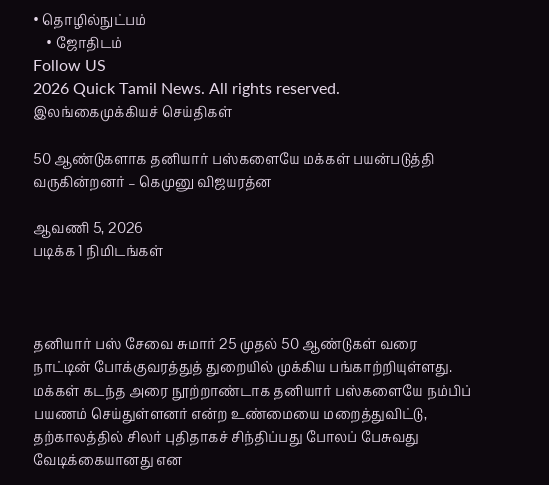• தொழில்நுட்பம்
    • ஜோதிடம்
Follow US
2026 Quick Tamil News. All rights reserved.
இலங்கைமுக்கியச் செய்திகள்

50 ஆண்டுகளாக தனியார் பஸ்களையே மக்கள் பயன்படுத்தி வருகின்றனர் – கெமுனு விஜயரத்ன

ஆவணி 5, 2026
படிக்க 1 நிமிடங்கள்



தனியார் பஸ் சேவை சுமார் 25 முதல் 50 ஆண்டுகள் வரை நாட்டின் போக்குவரத்துத் துறையில் முக்கிய பங்காற்றியுள்ளது. மக்கள் கடந்த அரை நூற்றாண்டாக தனியார் பஸ்களையே நம்பிப் பயணம் செய்துள்ளனர் என்ற உண்மையை மறைத்துவிட்டு, தற்காலத்தில் சிலர் புதிதாகச் சிந்திப்பது போலப் பேசுவது வேடிக்கையானது என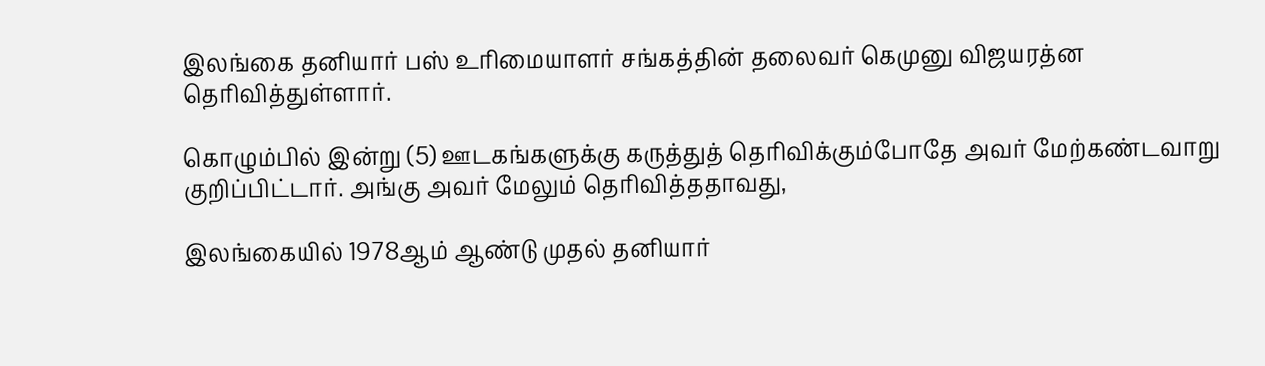இலங்கை தனியார் பஸ் உரிமையாளர் சங்கத்தின் தலைவர் கெமுனு விஜயரத்ன தெரிவித்துள்ளார்.

கொழும்பில் இன்று (5) ஊடகங்களுக்கு கருத்துத் தெரிவிக்கும்போதே அவர் மேற்கண்டவாறு குறிப்பிட்டார். அங்கு அவர் மேலும் தெரிவித்ததாவது,

இலங்கையில் 1978ஆம் ஆண்டு முதல் தனியார்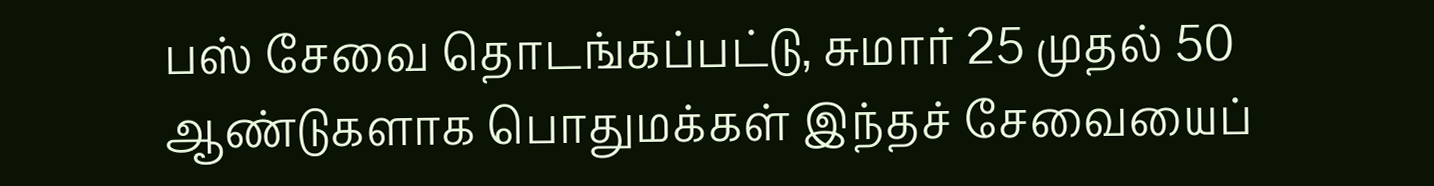பஸ் சேவை தொடங்கப்பட்டு, சுமார் 25 முதல் 50 ஆண்டுகளாக பொதுமக்கள் இந்தச் சேவையைப்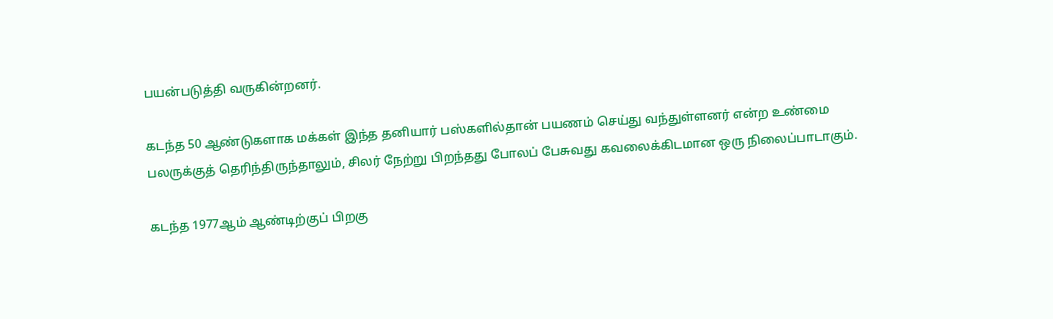பயன்படுத்தி வருகின்றனர்.

கடந்த 50 ஆண்டுகளாக மக்கள் இந்த தனியார் பஸ்களில்தான் பயணம் செய்து வந்துள்ளனர் என்ற உண்மை பலருக்குத் தெரிந்திருந்தாலும், சிலர் நேற்று பிறந்தது போலப் பேசுவது கவலைக்கிடமான ஒரு நிலைப்பாடாகும்.

கடந்த 1977ஆம் ஆண்டிற்குப் பிறகு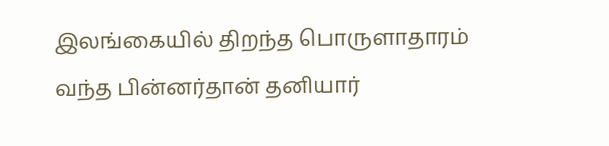இலங்கையில் திறந்த பொருளாதாரம் வந்த பின்னர்தான் தனியார்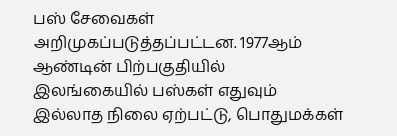பஸ் சேவைகள் அறிமுகப்படுத்தப்பட்டன. 1977ஆம் ஆண்டின் பிற்பகுதியில் இலங்கையில் பஸ்கள் எதுவும் இல்லாத நிலை ஏற்பட்டு, பொதுமக்கள்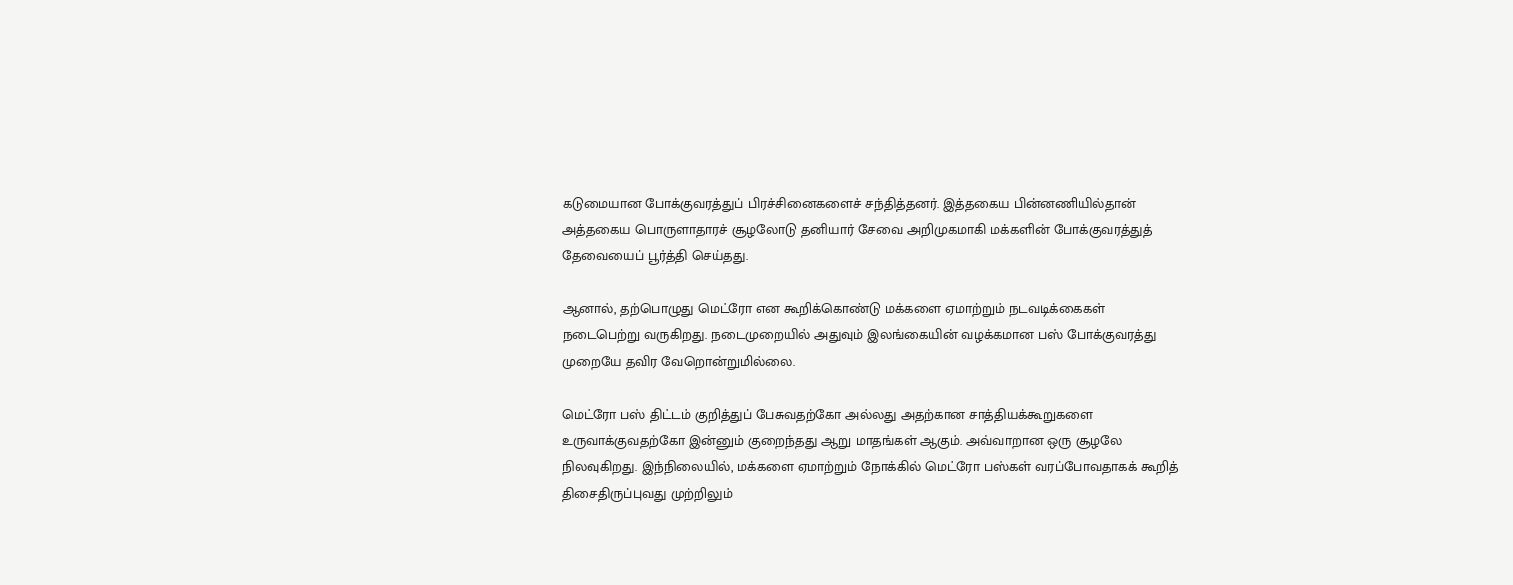கடுமையான போக்குவரத்துப் பிரச்சினைகளைச் சந்தித்தனர். இத்தகைய பின்னணியில்தான் அத்தகைய பொருளாதாரச் சூழலோடு தனியார் சேவை அறிமுகமாகி மக்களின் போக்குவரத்துத் தேவையைப் பூர்த்தி செய்தது.

ஆனால், தற்பொழுது மெட்ரோ என கூறிக்கொண்டு மக்களை ஏமாற்றும் நடவடிக்கைகள் நடைபெற்று வருகிறது. நடைமுறையில் அதுவும் இலங்கையின் வழக்கமான பஸ் போக்குவரத்து முறையே தவிர வேறொன்றுமில்லை.

மெட்ரோ பஸ் திட்டம் குறித்துப் பேசுவதற்கோ அல்லது அதற்கான சாத்தியக்கூறுகளை உருவாக்குவதற்கோ இன்னும் குறைந்தது ஆறு மாதங்கள் ஆகும். அவ்வாறான ஒரு சூழலே நிலவுகிறது. இந்நிலையில், மக்களை ஏமாற்றும் நோக்கில் மெட்ரோ பஸ்கள் வரப்போவதாகக் கூறித் திசைதிருப்புவது முற்றிலும்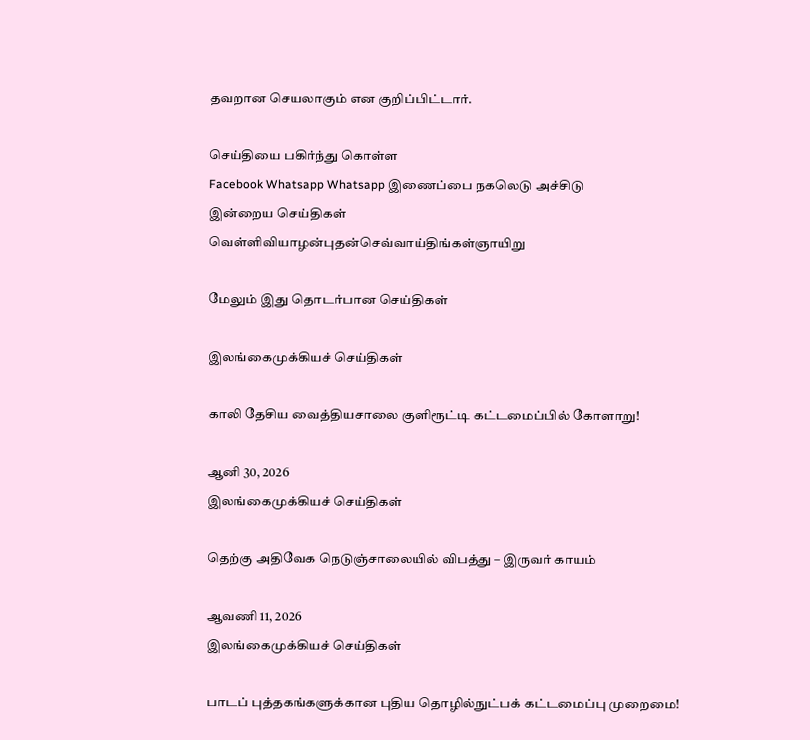தவறான செயலாகும் என குறிப்பிட்டார்.

செய்தியை பகிர்ந்து கொள்ள
Facebook Whatsapp Whatsapp இணைப்பை நகலெடு அச்சிடு
இன்றைய செய்திகள்
வெள்ளிவியாழன்புதன்செவ்வாய்திங்கள்ஞாயிறு

மேலும் இது தொடர்பான செய்திகள்

இலங்கைமுக்கியச் செய்திகள்

காலி தேசிய வைத்தியசாலை குளிரூட்டி கட்டமைப்பில் கோளாறு!

ஆனி 30, 2026
இலங்கைமுக்கியச் செய்திகள்

தெற்கு அதிவேக நெடுஞ்சாலையில் விபத்து – இருவர் காயம்

ஆவணி 11, 2026
இலங்கைமுக்கியச் செய்திகள்

பாடப் புத்தகங்களுக்கான புதிய தொழில்நுட்பக் கட்டமைப்பு முறைமை!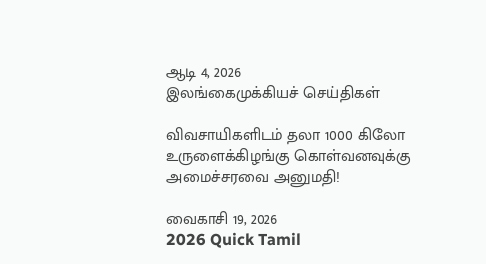ஆடி 4, 2026
இலங்கைமுக்கியச் செய்திகள்

விவசாயிகளிடம் தலா 1000 கிலோ உருளைக்கிழங்கு கொள்வனவுக்கு அமைச்சரவை அனுமதி!

வைகாசி 19, 2026
2026 Quick Tamil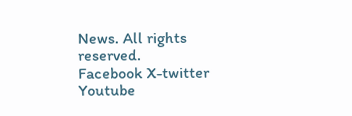News. All rights reserved.
Facebook X-twitter Youtube